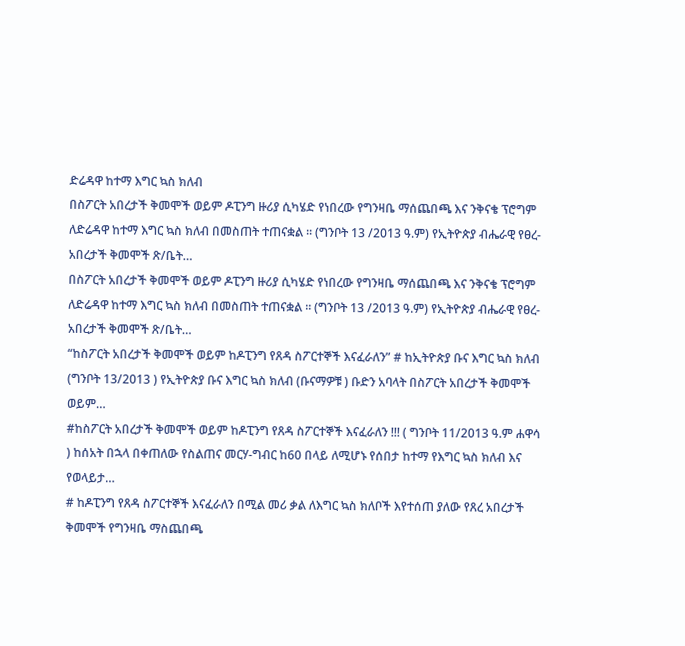ድሬዳዋ ከተማ እግር ኳስ ክለብ
በስፖርት አበረታች ቅመሞች ወይም ዶፒንግ ዙሪያ ሲካሄድ የነበረው የግንዛቤ ማሰጨበጫ እና ንቅናቄ ፕሮግም ለድሬዳዋ ከተማ እግር ኳስ ክለብ በመስጠት ተጠናቋል ፡፡ (ግንቦት 13 /2013 ዓ.ም) የኢትዮጵያ ብሔራዊ የፀረ-አበረታች ቅመሞች ጽ/ቤት…
በስፖርት አበረታች ቅመሞች ወይም ዶፒንግ ዙሪያ ሲካሄድ የነበረው የግንዛቤ ማሰጨበጫ እና ንቅናቄ ፕሮግም ለድሬዳዋ ከተማ እግር ኳስ ክለብ በመስጠት ተጠናቋል ፡፡ (ግንቦት 13 /2013 ዓ.ም) የኢትዮጵያ ብሔራዊ የፀረ-አበረታች ቅመሞች ጽ/ቤት…
“ከስፖርት አበረታች ቅመሞች ወይም ከዶፒንግ የጸዳ ስፖርተኞች እናፈራለን” # ከኢትዮጵያ ቡና እግር ኳስ ክለብ (ግንቦት 13/2013 ) የኢትዮጵያ ቡና እግር ኳስ ክለብ (ቡናማዎቹ ) ቡድን አባላት በስፖርት አበረታች ቅመሞች ወይም…
#ከስፖርት አበረታች ቅመሞች ወይም ከዶፒንግ የጸዳ ስፖርተኞች እናፈራለን !!! ( ግንቦት 11/2013 ዓ.ም ሐዋሳ ) ከሰአት በኋላ በቀጠለው የስልጠና መርሃ-ግብር ከ60 በላይ ለሚሆኑ የሰበታ ከተማ የእግር ኳስ ክለብ እና የወላይታ…
# ከዶፒንግ የጸዳ ስፖርተኞች እናፈራለን በሚል መሪ ቃል ለእግር ኳስ ክለቦች እየተሰጠ ያለው የጸረ አበረታች ቅመሞች የግንዛቤ ማስጨበጫ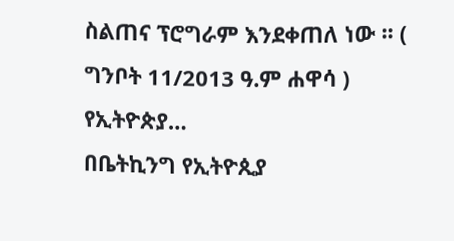ስልጠና ፕሮግራም እንደቀጠለ ነው ፡፡ ( ግንቦት 11/2013 ዓ.ም ሐዋሳ ) የኢትዮጵያ…
በቤትኪንግ የኢትዮጲያ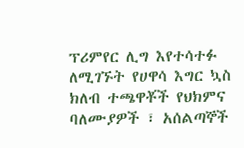ፕሪምየር ሊግ እየተሳተፉ ለሚገኙት የሀዋሳ እግር ኳስ ክለብ ተጫዋቾች የህክምና ባለሙያዎች ፣ አሰልጣኞች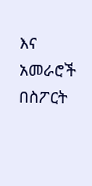እና አመራሮች በስፖርት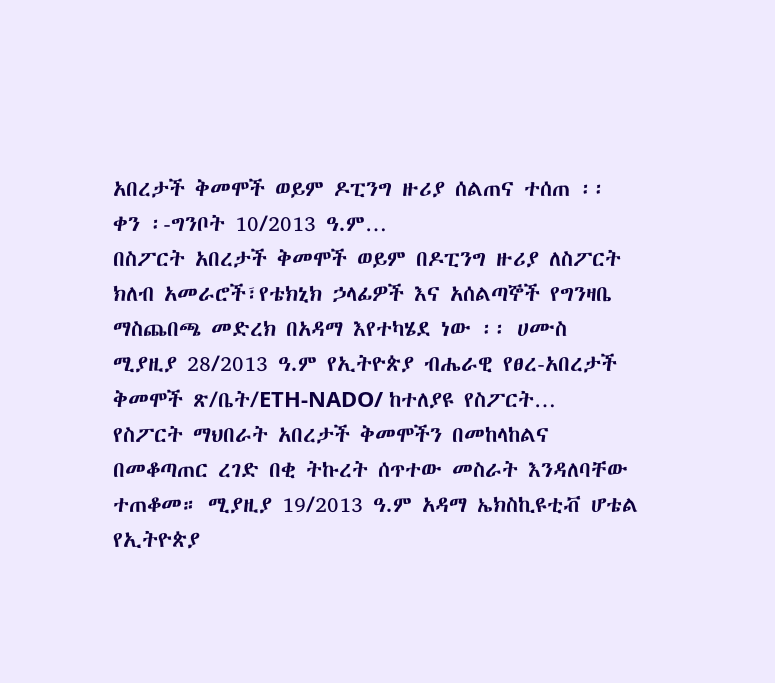አበረታች ቅመሞች ወይም ዶፒንግ ዙሪያ ሰልጠና ተሰጠ ፡፡ ቀን ፡-ግንቦት 10/2013 ዓ.ም…
በስፖርት አበረታች ቅመሞች ወይም በዶፒንግ ዙሪያ ለስፖርት ክለብ አመራሮች፣የቴክኒክ ኃላፊዎች እና አሰልጣኞች የግንዛቤ ማስጨበጫ መድረክ በአዳማ እየተካሄደ ነው ፡፡ ሀሙስ ሚያዚያ 28/2013 ዓ.ም የኢትዮጵያ ብሔራዊ የፀረ-አበረታች ቅመሞች ጽ/ቤት/ETH-NADO/ ከተለያዩ የስፖርት…
የስፖርት ማህበራት አበረታች ቅመሞችን በመከላከልና በመቆጣጠር ረገድ በቂ ትኩረት ሰጥተው መስራት እንዳለባቸው ተጠቆመ። ሚያዚያ 19/2013 ዓ.ም አዳማ ኤክስኪዩቲቭ ሆቴል የኢትዮጵያ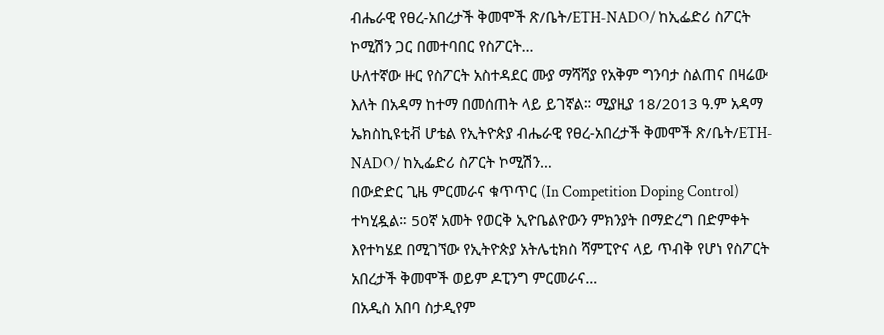ብሔራዊ የፀረ-አበረታች ቅመሞች ጽ/ቤት/ETH-NADO/ ከኢፌድሪ ስፖርት ኮሚሽን ጋር በመተባበር የስፖርት…
ሁለተኛው ዙር የስፖርት አስተዳደር ሙያ ማሻሻያ የአቅም ግንባታ ስልጠና በዛሬው እለት በአዳማ ከተማ በመሰጠት ላይ ይገኛል። ሚያዚያ 18/2013 ዓ.ም አዳማ ኤክስኪዩቲቭ ሆቴል የኢትዮጵያ ብሔራዊ የፀረ-አበረታች ቅመሞች ጽ/ቤት/ETH-NADO/ ከኢፌድሪ ስፖርት ኮሚሽን…
በውድድር ጊዜ ምርመራና ቁጥጥር (In Competition Doping Control) ተካሂዷል። 50ኛ አመት የወርቅ ኢዮቤልዮውን ምክንያት በማድረግ በድምቀት እየተካሄደ በሚገኘው የኢትዮጵያ አትሌቲክስ ሻምፒዮና ላይ ጥብቅ የሆነ የስፖርት አበረታች ቅመሞች ወይም ዶፒንግ ምርመራና…
በአዲስ አበባ ስታዲየም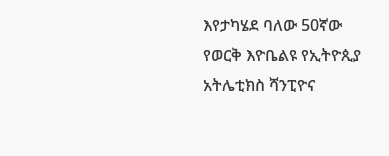እየታካሄደ ባለው 50ኛው የወርቅ እዮቤልዩ የኢትዮጲያ አትሌቲክስ ሻንፒዮና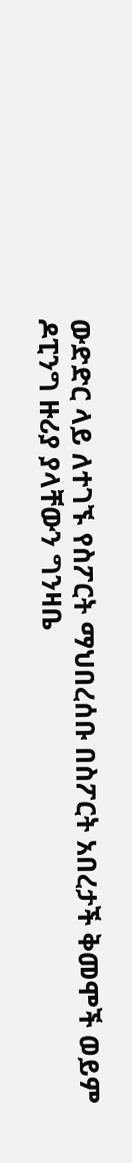ውድድር ላይ ለተገኙ የስፖርት ማህበረሰቡ በስፖርት አበረታች ቅመሞች ወይም ዶፒንግ ዙሪያ ያላቸውን ግንዛቤ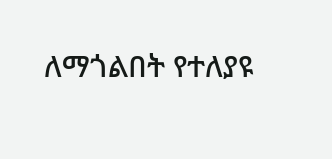ለማጎልበት የተለያዩ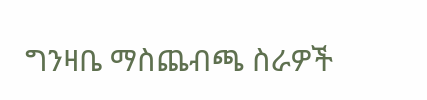ግንዛቤ ማስጨብጫ ስራዎች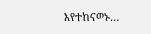እየተከናወኑ…